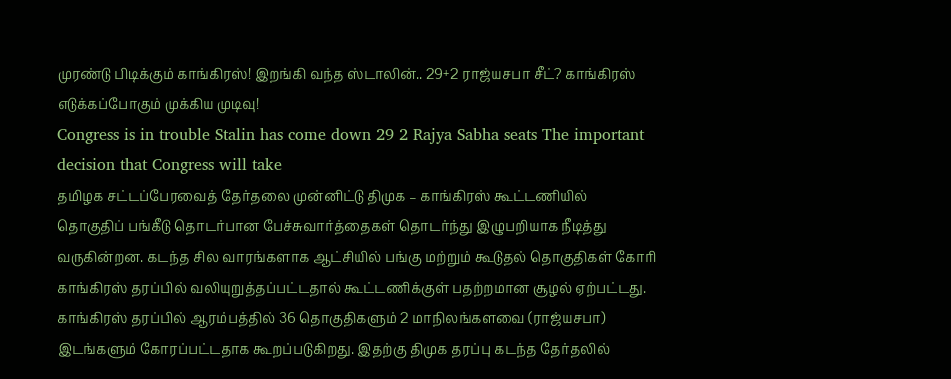முரண்டு பிடிக்கும் காங்கிரஸ்! இறங்கி வந்த ஸ்டாலின்.. 29+2 ராஜ்யசபா சீட்? காங்கிரஸ் எடுக்கப்போகும் முக்கிய முடிவு!
Congress is in trouble Stalin has come down 29 2 Rajya Sabha seats The important decision that Congress will take
தமிழக சட்டப்பேரவைத் தேர்தலை முன்னிட்டு திமுக – காங்கிரஸ் கூட்டணியில் தொகுதிப் பங்கீடு தொடர்பான பேச்சுவார்த்தைகள் தொடர்ந்து இழுபறியாக நீடித்து வருகின்றன. கடந்த சில வாரங்களாக ஆட்சியில் பங்கு மற்றும் கூடுதல் தொகுதிகள் கோரி காங்கிரஸ் தரப்பில் வலியுறுத்தப்பட்டதால் கூட்டணிக்குள் பதற்றமான சூழல் ஏற்பட்டது.
காங்கிரஸ் தரப்பில் ஆரம்பத்தில் 36 தொகுதிகளும் 2 மாநிலங்களவை (ராஜ்யசபா) இடங்களும் கோரப்பட்டதாக கூறப்படுகிறது. இதற்கு திமுக தரப்பு கடந்த தேர்தலில்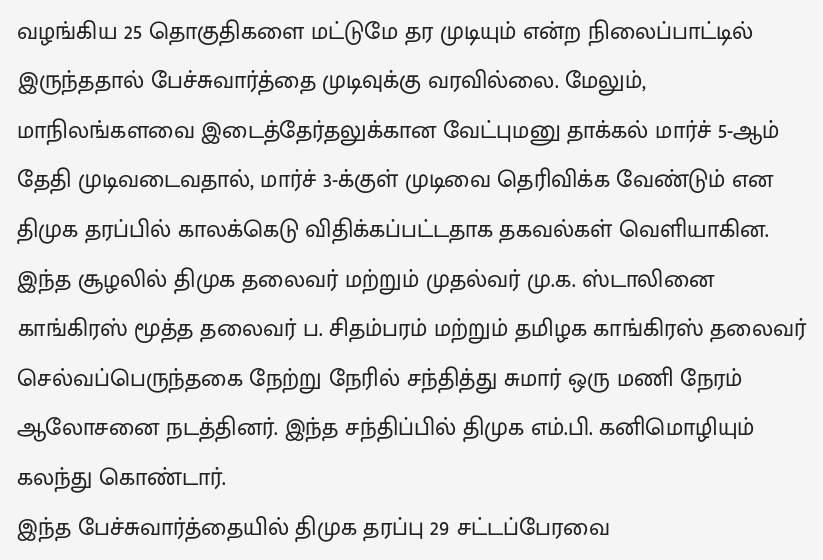வழங்கிய 25 தொகுதிகளை மட்டுமே தர முடியும் என்ற நிலைப்பாட்டில் இருந்ததால் பேச்சுவார்த்தை முடிவுக்கு வரவில்லை. மேலும், மாநிலங்களவை இடைத்தேர்தலுக்கான வேட்புமனு தாக்கல் மார்ச் 5-ஆம் தேதி முடிவடைவதால், மார்ச் 3-க்குள் முடிவை தெரிவிக்க வேண்டும் என திமுக தரப்பில் காலக்கெடு விதிக்கப்பட்டதாக தகவல்கள் வெளியாகின.
இந்த சூழலில் திமுக தலைவர் மற்றும் முதல்வர் மு.க. ஸ்டாலினை காங்கிரஸ் மூத்த தலைவர் ப. சிதம்பரம் மற்றும் தமிழக காங்கிரஸ் தலைவர் செல்வப்பெருந்தகை நேற்று நேரில் சந்தித்து சுமார் ஒரு மணி நேரம் ஆலோசனை நடத்தினர். இந்த சந்திப்பில் திமுக எம்.பி. கனிமொழியும் கலந்து கொண்டார்.
இந்த பேச்சுவார்த்தையில் திமுக தரப்பு 29 சட்டப்பேரவை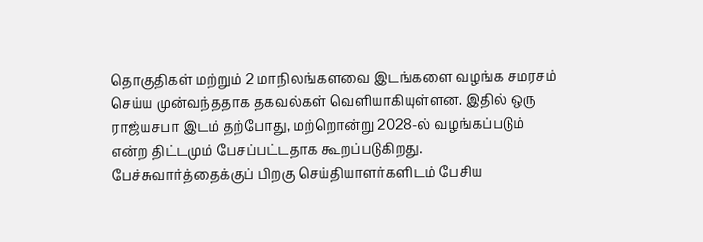தொகுதிகள் மற்றும் 2 மாநிலங்களவை இடங்களை வழங்க சமரசம் செய்ய முன்வந்ததாக தகவல்கள் வெளியாகியுள்ளன. இதில் ஒரு ராஜ்யசபா இடம் தற்போது, மற்றொன்று 2028-ல் வழங்கப்படும் என்ற திட்டமும் பேசப்பட்டதாக கூறப்படுகிறது.
பேச்சுவார்த்தைக்குப் பிறகு செய்தியாளர்களிடம் பேசிய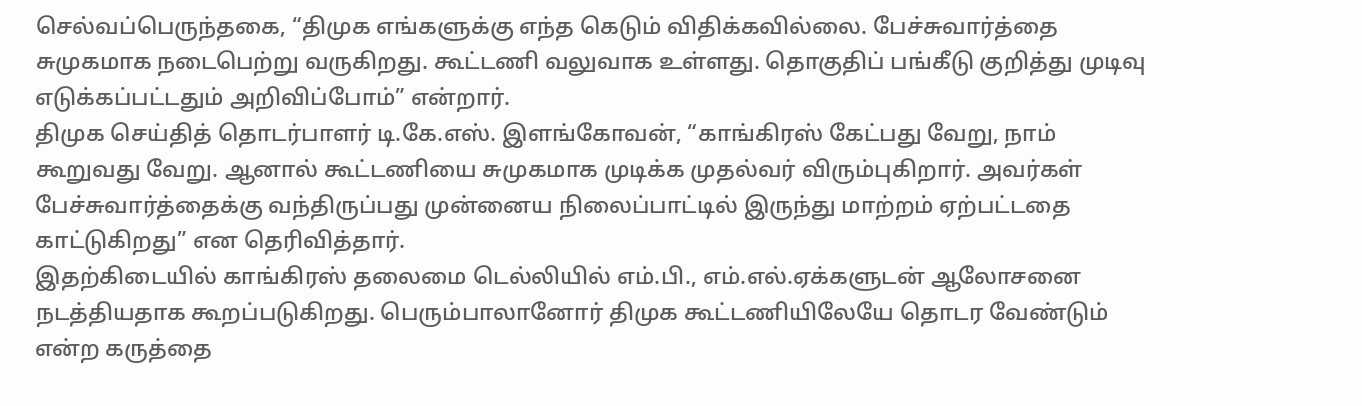செல்வப்பெருந்தகை, “திமுக எங்களுக்கு எந்த கெடும் விதிக்கவில்லை. பேச்சுவார்த்தை சுமுகமாக நடைபெற்று வருகிறது. கூட்டணி வலுவாக உள்ளது. தொகுதிப் பங்கீடு குறித்து முடிவு எடுக்கப்பட்டதும் அறிவிப்போம்” என்றார்.
திமுக செய்தித் தொடர்பாளர் டி.கே.எஸ். இளங்கோவன், “காங்கிரஸ் கேட்பது வேறு, நாம் கூறுவது வேறு. ஆனால் கூட்டணியை சுமுகமாக முடிக்க முதல்வர் விரும்புகிறார். அவர்கள் பேச்சுவார்த்தைக்கு வந்திருப்பது முன்னைய நிலைப்பாட்டில் இருந்து மாற்றம் ஏற்பட்டதை காட்டுகிறது” என தெரிவித்தார்.
இதற்கிடையில் காங்கிரஸ் தலைமை டெல்லியில் எம்.பி., எம்.எல்.ஏக்களுடன் ஆலோசனை நடத்தியதாக கூறப்படுகிறது. பெரும்பாலானோர் திமுக கூட்டணியிலேயே தொடர வேண்டும் என்ற கருத்தை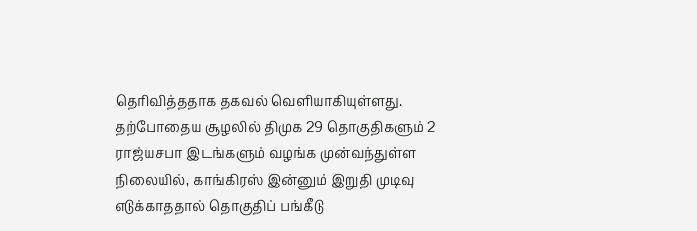தெரிவித்ததாக தகவல் வெளியாகியுள்ளது.
தற்போதைய சூழலில் திமுக 29 தொகுதிகளும் 2 ராஜ்யசபா இடங்களும் வழங்க முன்வந்துள்ள நிலையில், காங்கிரஸ் இன்னும் இறுதி முடிவு எடுக்காததால் தொகுதிப் பங்கீடு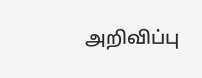அறிவிப்பு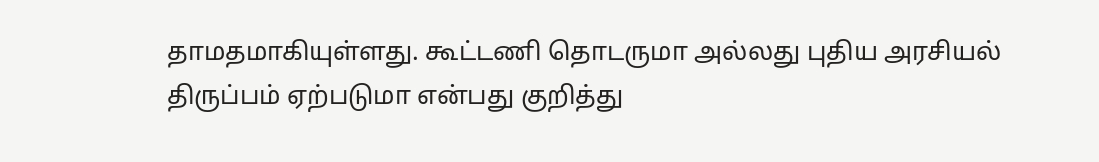தாமதமாகியுள்ளது. கூட்டணி தொடருமா அல்லது புதிய அரசியல் திருப்பம் ஏற்படுமா என்பது குறித்து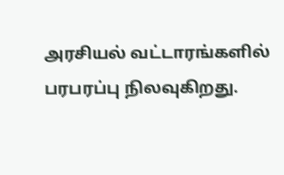அரசியல் வட்டாரங்களில் பரபரப்பு நிலவுகிறது.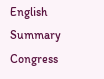English Summary
Congress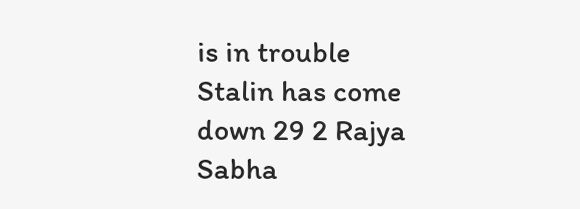is in trouble Stalin has come down 29 2 Rajya Sabha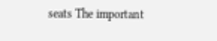seats The important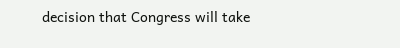decision that Congress will take